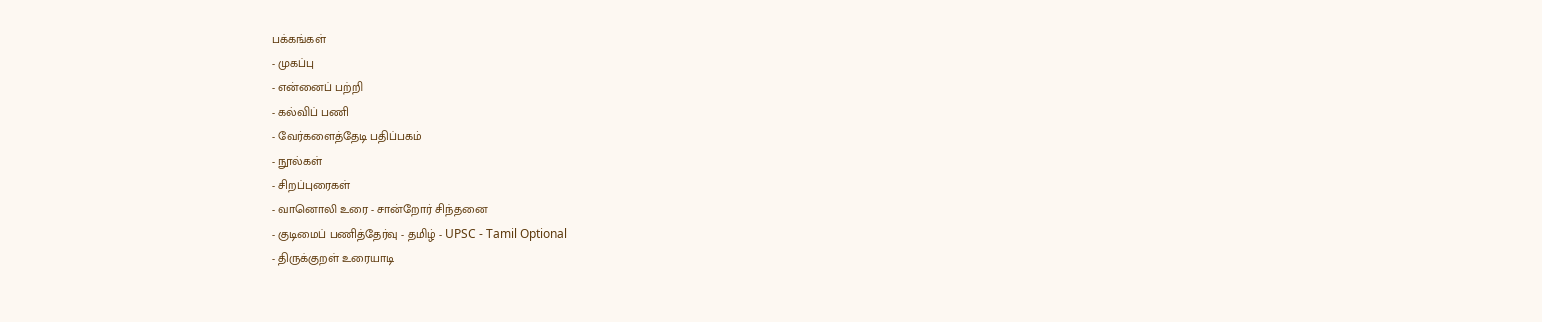பக்கங்கள்
- முகப்பு
- என்னைப் பற்றி
- கல்விப் பணி
- வேர்களைத்தேடி பதிப்பகம்
- நூல்கள்
- சிறப்புரைகள்
- வானொலி உரை - சான்றோர் சிந்தனை
- குடிமைப் பணித்தேர்வு - தமிழ் - UPSC - Tamil Optional
- திருக்குறள் உரையாடி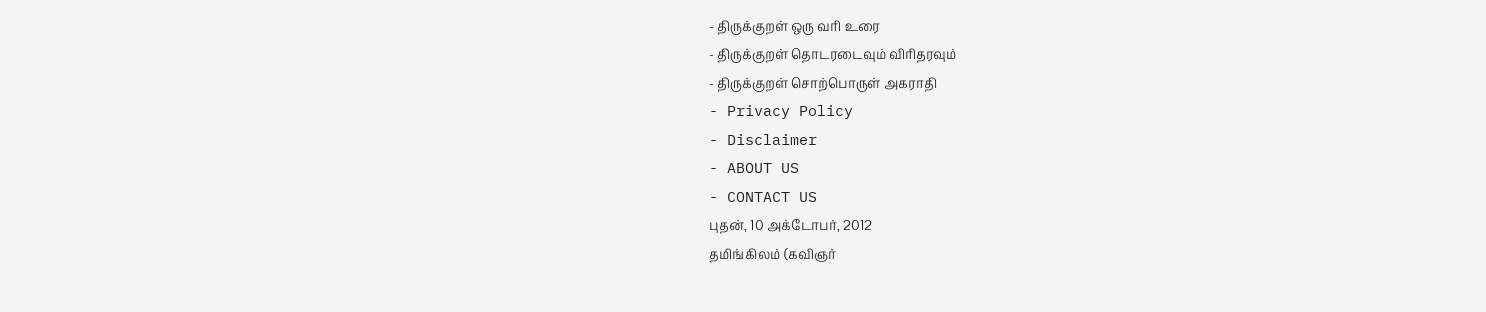- திருக்குறள் ஒரு வரி உரை
- திருக்குறள் தொடரடைவும் விரிதரவும்
- திருக்குறள் சொற்பொருள் அகராதி
- Privacy Policy
- Disclaimer
- ABOUT US
- CONTACT US
புதன், 10 அக்டோபர், 2012
தமிங்கிலம் (கவிஞர்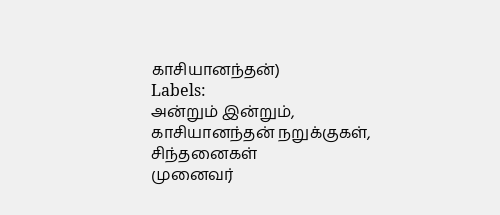காசியானந்தன்)
Labels:
அன்றும் இன்றும்,
காசியானந்தன் நறுக்குகள்,
சிந்தனைகள்
முனைவர்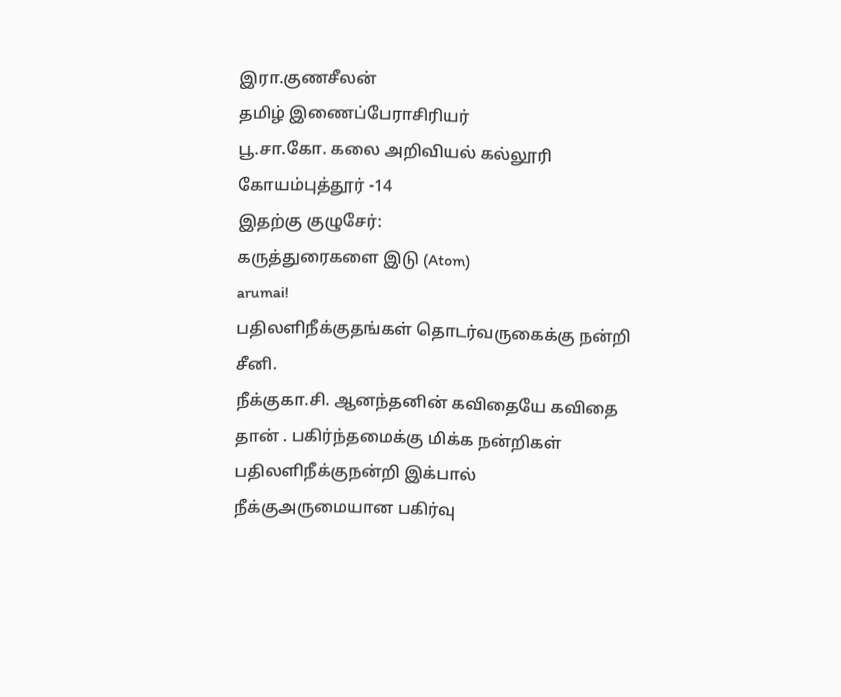இரா.குணசீலன்
தமிழ் இணைப்பேராசிரியர்
பூ.சா.கோ. கலை அறிவியல் கல்லூரி
கோயம்புத்தூர் -14
இதற்கு குழுசேர்:
கருத்துரைகளை இடு (Atom)
arumai!
பதிலளிநீக்குதங்கள் தொடர்வருகைக்கு நன்றி சீனி.
நீக்குகா.சி. ஆனந்தனின் கவிதையே கவிதை தான் . பகிர்ந்தமைக்கு மிக்க நன்றிகள்
பதிலளிநீக்குநன்றி இக்பால்
நீக்குஅருமையான பகிர்வு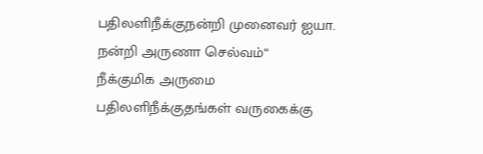பதிலளிநீக்குநன்றி முனைவர் ஐயா.
நன்றி அருணா செல்வம்“
நீக்குமிக அருமை
பதிலளிநீக்குதங்கள் வருகைக்கு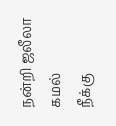நன்றி ஜலீலா கமல்
நீக்கு